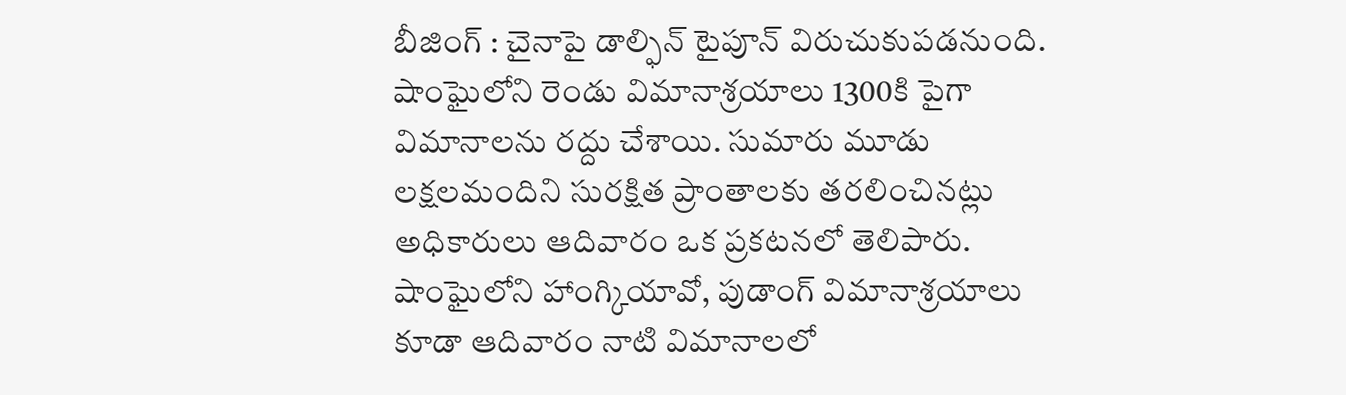బీజింగ్ : చైనాపై డాల్ఫిన్ టైపూన్ విరుచుకుపడనుంది. షాంఘైలోని రెండు విమానాశ్రయాలు 1300కి పైగా విమానాలను రద్దు చేశాయి. సుమారు మూడు లక్షలమందిని సురక్షిత ప్రాంతాలకు తరలించినట్లు అధికారులు ఆదివారం ఒక ప్రకటనలో తెలిపారు. షాంఘైలోని హాంగ్కియావో, పుడాంగ్ విమానాశ్రయాలు కూడా ఆదివారం నాటి విమానాలలో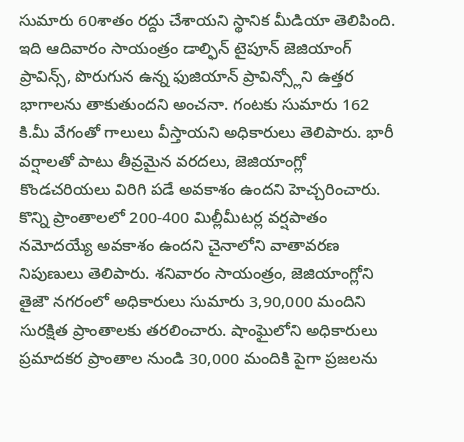సుమారు 60శాతం రద్దు చేశాయని స్థానిక మీడియా తెలిపింది. ఇది ఆదివారం సాయంత్రం డాల్ఫిన్ టైపూన్ జెజియాంగ్ ప్రావిన్స్, పొరుగున ఉన్న ఫుజియాన్ ప్రావిన్స్లోని ఉత్తర భాగాలను తాకుతుందని అంచనా. గంటకు సుమారు 162 కి.మీ వేగంతో గాలులు వీస్తాయని అధికారులు తెలిపారు. భారీ వర్షాలతో పాటు తీవ్రమైన వరదలు, జెజియాంగ్లో కొండచరియలు విరిగి పడే అవకాశం ఉందని హెచ్చరించారు.
కొన్ని ప్రాంతాలలో 200-400 మిల్లీమీటర్ల వర్షపాతం నమోదయ్యే అవకాశం ఉందని చైనాలోని వాతావరణ నిపుణులు తెలిపారు. శనివారం సాయంత్రం, జెజియాంగ్లోని తైజౌ నగరంలో అధికారులు సుమారు 3,90,000 మందిని సురక్షిత ప్రాంతాలకు తరలించారు. షాంఘైలోని అధికారులు ప్రమాదకర ప్రాంతాల నుండి 30,000 మందికి పైగా ప్రజలను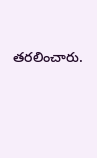తరలించారు.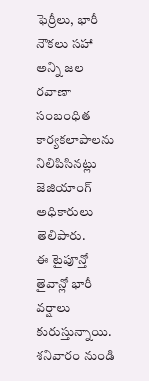ఫెర్రీలు, భారీ నౌకలు సహా అన్ని జల రవాణా సంబంధిత కార్యకలాపాలను నిలిపిసినట్లు జెజియాంగ్ అధికారులు తెలిపారు.
ఈ టైపూన్తో తైవాన్లో భారీ వర్షాలు కురుస్తున్నాయి. శనివారం నుండి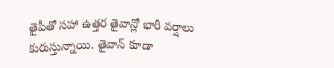తైపీతో సహా ఉత్తర తైవాన్లో భారీ వర్షాలు కురుస్తున్నాయి. తైవాన్ కూడా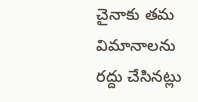చైనాకు తమ విమానాలను రద్దు చేసినట్లు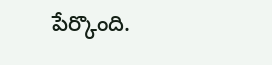పేర్కొంది.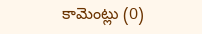కామెంట్లు (0)